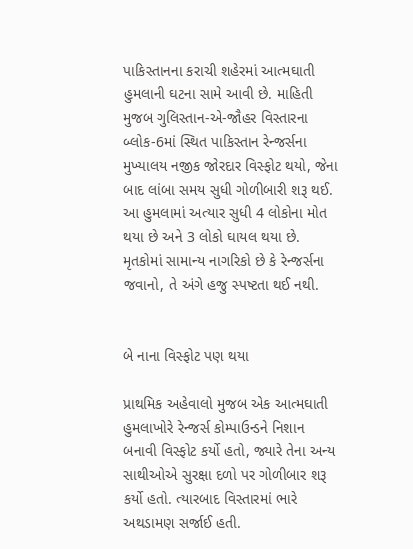પાકિસ્તાનના કરાચી શહેરમાં આત્મઘાતી હુમલાની ઘટના સામે આવી છે. માહિતી મુજબ ગુલિસ્તાન-એ-જૌહર વિસ્તારના બ્લોક-6માં સ્થિત પાકિસ્તાન રેન્જર્સના મુખ્યાલય નજીક જોરદાર વિસ્ફોટ થયો, જેના બાદ લાંબા સમય સુધી ગોળીબારી શરૂ થઈ. આ હુમલામાં અત્યાર સુધી 4 લોકોના મોત થયા છે અને 3 લોકો ઘાયલ થયા છે. મૃતકોમાં સામાન્ય નાગરિકો છે કે રેન્જર્સના જવાનો, તે અંગે હજુ સ્પષ્ટતા થઈ નથી.


બે નાના વિસ્ફોટ પણ થયા

પ્રાથમિક અહેવાલો મુજબ એક આત્મઘાતી હુમલાખોરે રેન્જર્સ કોમ્પાઉન્ડને નિશાન બનાવી વિસ્ફોટ કર્યો હતો, જ્યારે તેના અન્ય સાથીઓએ સુરક્ષા દળો પર ગોળીબાર શરૂ કર્યો હતો. ત્યારબાદ વિસ્તારમાં ભારે અથડામણ સર્જાઈ હતી.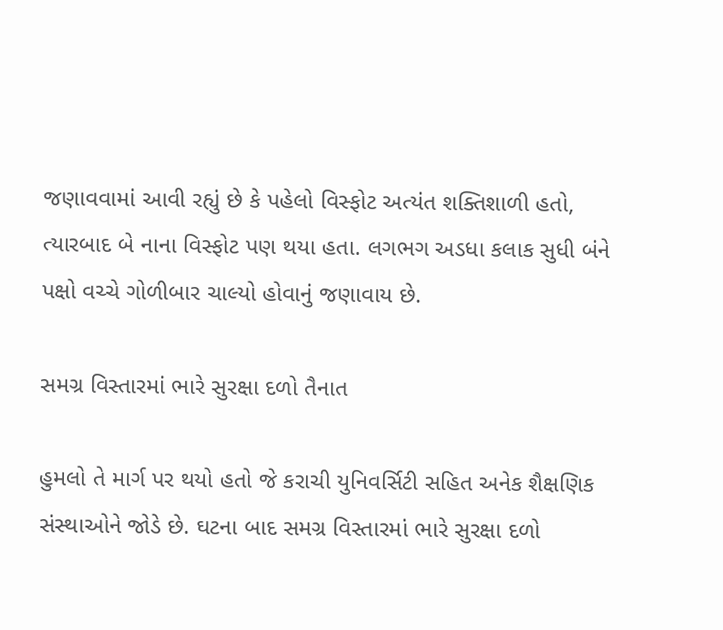જણાવવામાં આવી રહ્યું છે કે પહેલો વિસ્ફોટ અત્યંત શક્તિશાળી હતો, ત્યારબાદ બે નાના વિસ્ફોટ પણ થયા હતા. લગભગ અડધા કલાક સુધી બંને પક્ષો વચ્ચે ગોળીબાર ચાલ્યો હોવાનું જણાવાય છે.

સમગ્ર વિસ્તારમાં ભારે સુરક્ષા દળો તૈનાત

હુમલો તે માર્ગ પર થયો હતો જે કરાચી યુનિવર્સિટી સહિત અનેક શૈક્ષણિક સંસ્થાઓને જોડે છે. ઘટના બાદ સમગ્ર વિસ્તારમાં ભારે સુરક્ષા દળો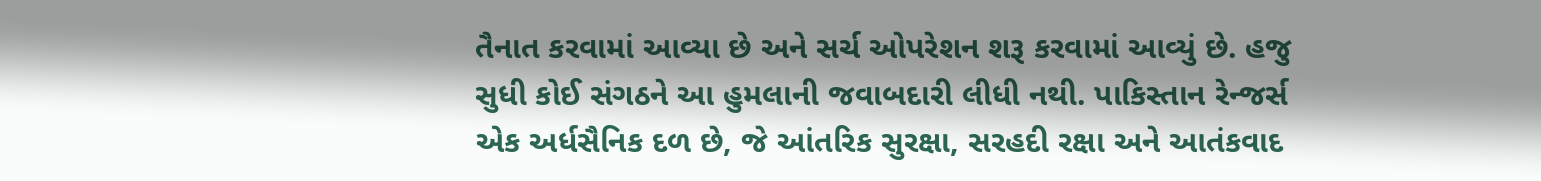તૈનાત કરવામાં આવ્યા છે અને સર્ચ ઓપરેશન શરૂ કરવામાં આવ્યું છે. હજુ સુધી કોઈ સંગઠને આ હુમલાની જવાબદારી લીધી નથી. પાકિસ્તાન રેન્જર્સ એક અર્ધસૈનિક દળ છે, જે આંતરિક સુરક્ષા, સરહદી રક્ષા અને આતંકવાદ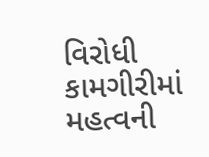વિરોધી કામગીરીમાં મહત્વની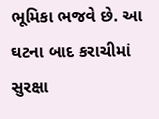ભૂમિકા ભજવે છે. આ ઘટના બાદ કરાચીમાં સુરક્ષા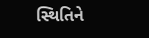સ્થિતિને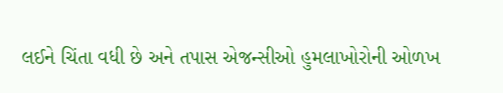લઈને ચિંતા વધી છે અને તપાસ એજન્સીઓ હુમલાખોરોની ઓળખ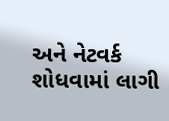અને નેટવર્ક શોધવામાં લાગી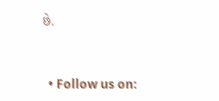છે.


  • Follow us on: